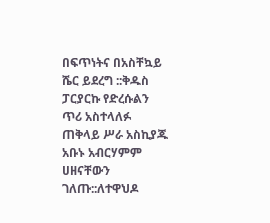በፍጥነትና በአስቸኳይ ሼር ይደረግ ::ቅዱስ ፓርያርኩ የድረሱልን ጥሪ አስተላለፉ ጠቅላይ ሥራ አስኪያጁ አቡኑ አብርሃምም ሀዘናቸውን ገለጡ::ለተዋህዶ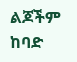ልጆችም ከባድ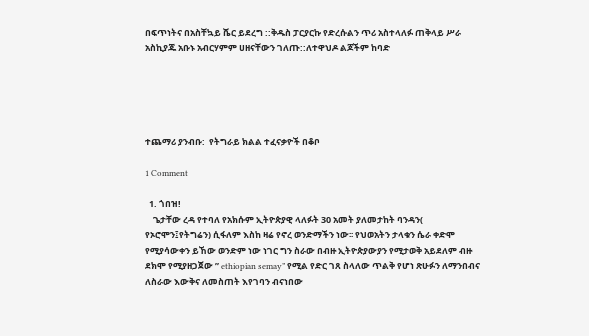በፍጥነትና በአስቸኳይ ሼር ይደረግ ::ቅዱስ ፓርያርኩ የድረሱልን ጥሪ አስተላለፉ ጠቅላይ ሥራ አስኪያጁ አቡኑ አብርሃምም ሀዘናቸውን ገለጡ::ለተዋህዶ ልጆችም ከባድ





ተጨማሪ ያንብቡ:  የትግራይ ክልል ተፈናቃዮች በቆቦ

1 Comment

  1. ጎበዝ!
    ጌታቸው ረዳ የተባለ የአክሱም ኢትዮጵያዊ ላለፉት 30 አመት ያለመታከት ባንዳን( የኦሮሞን፤የትግሬን) ሲፋለም እስከ ዛሬ የኖረ ወንድማችን ነው፡፡ የህወአትን ታላቁን ሴራ ቀድሞ የሚያሳውቀን ይኸው ወንድም ነው ነገር ግን ስራው በብዙ ኢትዮጵያውያን የሚታወቅ አይደለም ብዙ ደክሞ የሚያዘጋጀው ” ethiopian semay” የሚል የድር ገጸ ስላለው ጥልቅ የሆነ ጽሁፉን ለማንበብና ለስራው እውቅና ለመስጠት እየገባን ብናነበው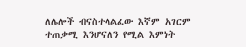ለሌሎች ብናስተላልፈው እኛም አገርም ተጠቃሚ እንሆናለን የሚል እምነት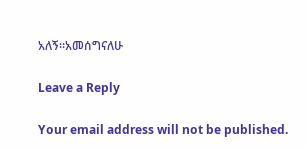አለኝ፡፡አመሰግናለሁ

Leave a Reply

Your email address will not be published.